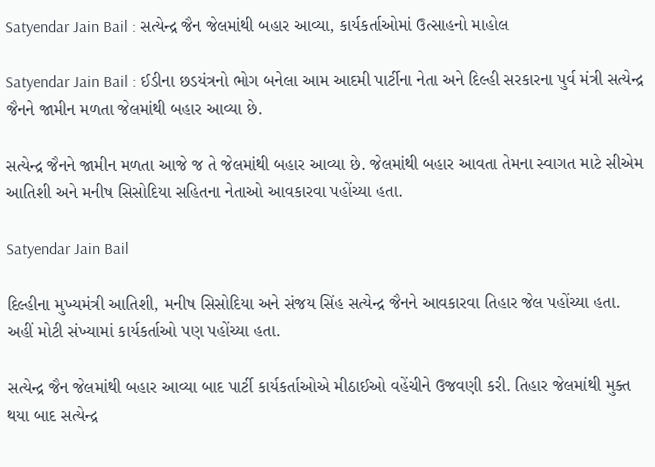Satyendar Jain Bail : સત્યેન્દ્ર જૈન જેલમાંથી બહાર આવ્યા, કાર્યકર્તાઓમાં ઉત્સાહનો માહોલ

Satyendar Jain Bail : ઈડીના છડયંત્રનો ભોગ બનેલા આમ આદમી પાર્ટીના નેતા અને દિલ્હી સરકારના પુર્વ મંત્રી સત્યેન્દ્ર જૈનને જામીન મળતા જેલમાંથી બહાર આવ્યા છે.

સત્યેન્દ્ર જૈનને જામીન મળતા આજે જ તે જેલમાંથી બહાર આવ્યા છે. જેલમાંથી બહાર આવતા તેમના સ્વાગત માટે સીએમ આતિશી અને મનીષ સિસોદિયા સહિતના નેતાઓ આવકારવા પહોંચ્યા હતા.

Satyendar Jain Bail

દિલ્હીના મુખ્યમંત્રી આતિશી, મનીષ સિસોદિયા અને સંજય સિંહ સત્યેન્દ્ર જૈનને આવકારવા તિહાર જેલ પહોંચ્યા હતા. અહીં મોટી સંખ્યામાં કાર્યકર્તાઓ પણ પહોંચ્યા હતા.

સત્યેન્દ્ર જૈન જેલમાંથી બહાર આવ્યા બાદ પાર્ટી કાર્યકર્તાઓએ મીઠાઈઓ વહેંચીને ઉજવણી કરી. તિહાર જેલમાંથી મુક્ત થયા બાદ સત્યેન્દ્ર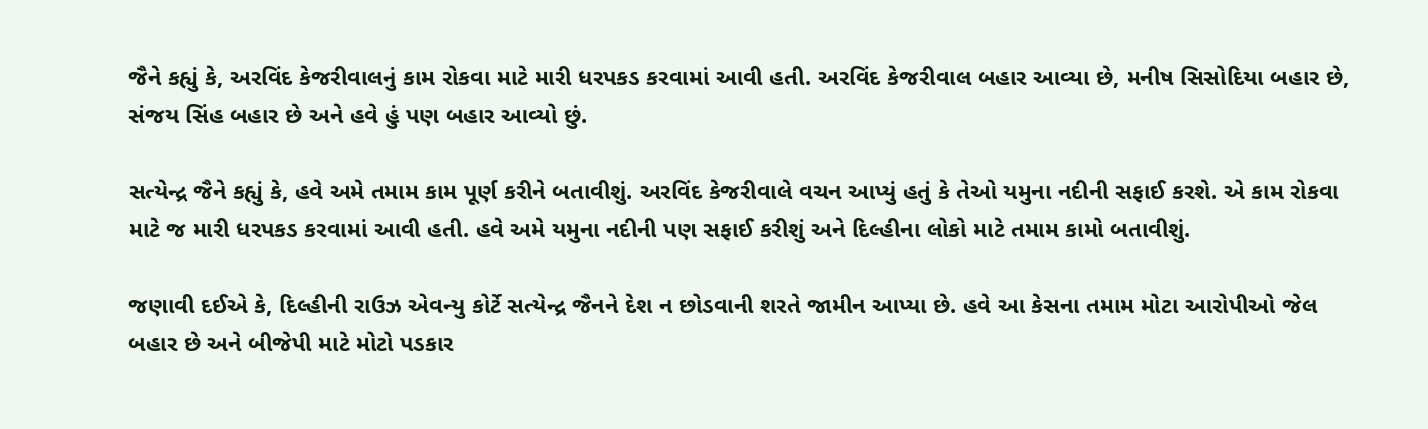જૈને કહ્યું કે, અરવિંદ કેજરીવાલનું કામ રોકવા માટે મારી ધરપકડ કરવામાં આવી હતી. અરવિંદ કેજરીવાલ બહાર આવ્યા છે, મનીષ સિસોદિયા બહાર છે, સંજય સિંહ બહાર છે અને હવે હું પણ બહાર આવ્યો છું.

સત્યેન્દ્ર જૈને કહ્યું કે, હવે અમે તમામ કામ પૂર્ણ કરીને બતાવીશું. અરવિંદ કેજરીવાલે વચન આપ્યું હતું કે તેઓ યમુના નદીની સફાઈ કરશે. એ કામ રોકવા માટે જ મારી ધરપકડ કરવામાં આવી હતી. હવે અમે યમુના નદીની પણ સફાઈ કરીશું અને દિલ્હીના લોકો માટે તમામ કામો બતાવીશું.

જણાવી દઈએ કે, દિલ્હીની રાઉઝ એવન્યુ કોર્ટે સત્યેન્દ્ર જૈનને દેશ ન છોડવાની શરતે જામીન આપ્યા છે. હવે આ કેસના તમામ મોટા આરોપીઓ જેલ બહાર છે અને બીજેપી માટે મોટો પડકાર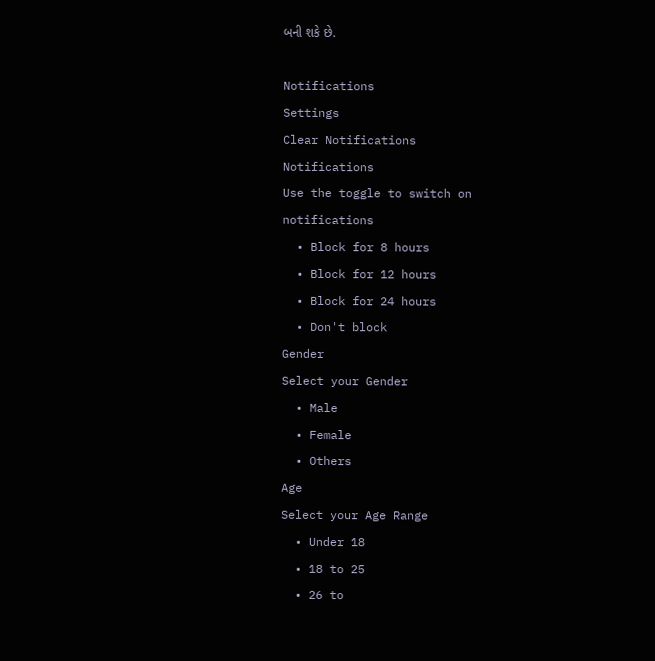બની શકે છે.

Notifications
Settings
Clear Notifications
Notifications
Use the toggle to switch on notifications
  • Block for 8 hours
  • Block for 12 hours
  • Block for 24 hours
  • Don't block
Gender
Select your Gender
  • Male
  • Female
  • Others
Age
Select your Age Range
  • Under 18
  • 18 to 25
  • 26 to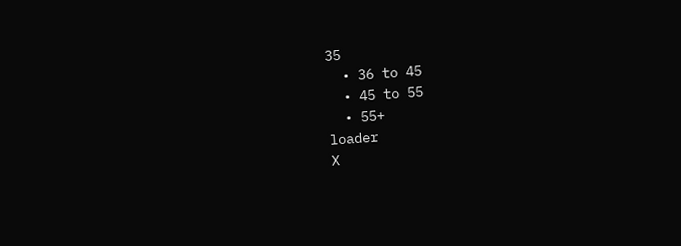35
  • 36 to 45
  • 45 to 55
  • 55+
loader
X